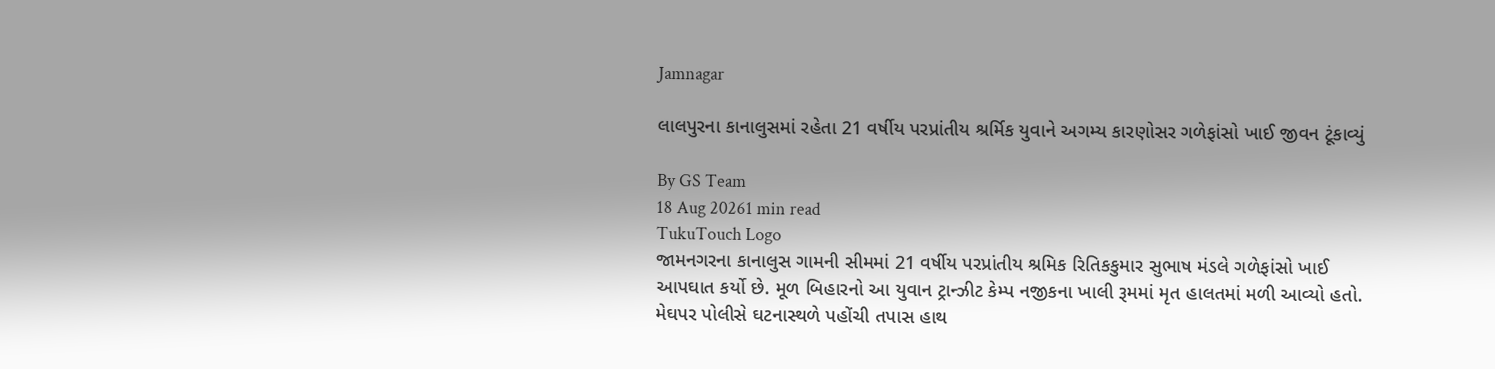Jamnagar

લાલપુરના કાનાલુસમાં રહેતા 21 વર્ષીય પરપ્રાંતીય શ્રર્મિક યુવાને અગમ્ય કારણોસર ગળેફાંસો ખાઈ જીવન ટૂંકાવ્યું

By GS Team
18 Aug 20261 min read
TukuTouch Logo
જામનગરના કાનાલુસ ગામની સીમમાં 21 વર્ષીય પરપ્રાંતીય શ્રમિક રિતિકકુમાર સુભાષ મંડલે ગળેફાંસો ખાઈ આપઘાત કર્યો છે. મૂળ બિહારનો આ યુવાન ટ્રાન્ઝીટ કેમ્પ નજીકના ખાલી રૂમમાં મૃત હાલતમાં મળી આવ્યો હતો. મેઘપર પોલીસે ઘટનાસ્થળે પહોંચી તપાસ હાથ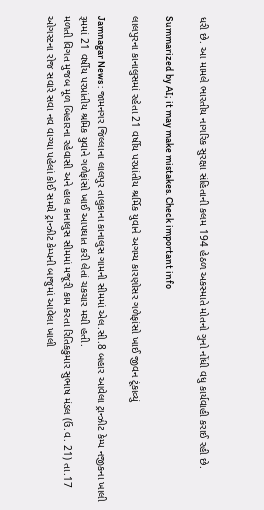ધરી છે. આ મામલે ભારતીય નાગરિક સુરક્ષા સંહિતાની કલમ 194 હેઠળ અકસ્માતે મોતનો ગુનો નોંધી વધુ કાર્યવાહી કરાઈ રહી છે.

Summarized by AI; it may make mistakes. Check important info

લાલપુરના કાનાલુસમાં રહેતા 21 વર્ષીય પરપ્રાંતીય શ્રર્મિક યુવાને અગમ્ય કારણોસર ગળેફાંસો ખાઈ જીવન ટૂંકાવ્યું

Jamnagar News : જામનગર જિલ્લાના લાલપુર તાલુકાના કાનાલુસ ગામની સીમમાં એલ.સી.8 બહાર આવેલા ટ્રાન્ઝીટ કેમ્પ નજીકના ખાલી રૂમમાં 21 વર્ષીય પરપ્રાંતીય શ્રમિક યુવાને ગળેફાંસો ખાઈ આપઘાત કરી લેતાં ચકચાર મચી હતી.
મળતી વિગત મુજબ મૂળ બિહારના રહેવાસી અને હાલ કાનાલુસ સીમમાં મજૂરી કામ કરતા રિતિકકુમાર સુભાષ મંડલ (ઉં.વ. 21) તા.17 ઓગસ્ટના રોજ સવારે સવા નવ વાગ્યા પહેલાં કોઈ સમયે ટ્રાન્ઝીટ કેમ્પની બાજુમાં આવેલા ખાલી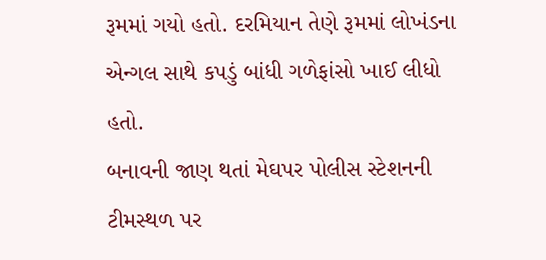રૂમમાં ગયો હતો. દરમિયાન તેણે રૂમમાં લોખંડના એન્ગલ સાથે કપડું બાંધી ગળેફાંસો ખાઈ લીધો હતો.
બનાવની જાણ થતાં મેઘપર પોલીસ સ્ટેશનની ટીમસ્થળ પર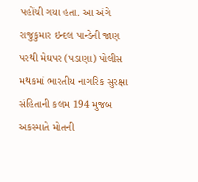પહોંચી ગયા હતા. આ અંગે રાજુકુમાર ઇન્દલ પાન્ડેની જાણ પરથી મેઘપર (પડાણા) પોલીસ મથકમાં ભારતીય નાગરિક સુરક્ષા સંહિતાની કલમ 194 મુજબ અકસ્માતે મોતની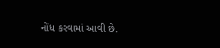નોંધ કરવામાં આવી છે.